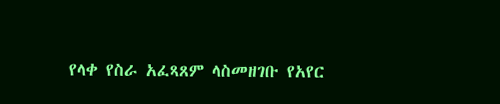የላቀ የስራ አፈጻጸም ላስመዘገቡ የአየር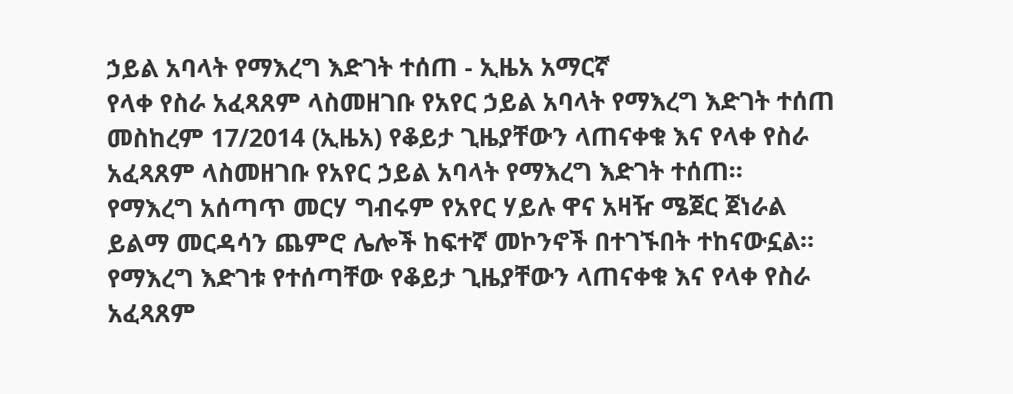ኃይል አባላት የማእረግ እድገት ተሰጠ - ኢዜአ አማርኛ
የላቀ የስራ አፈጻጸም ላስመዘገቡ የአየር ኃይል አባላት የማእረግ እድገት ተሰጠ
መስከረም 17/2014 (ኢዜአ) የቆይታ ጊዜያቸውን ላጠናቀቁ እና የላቀ የስራ አፈጻጸም ላስመዘገቡ የአየር ኃይል አባላት የማእረግ እድገት ተሰጠ።
የማእረግ አሰጣጥ መርሃ ግብሩም የአየር ሃይሉ ዋና አዛዥ ሜጀር ጀነራል ይልማ መርዳሳን ጨምሮ ሌሎች ከፍተኛ መኮንኖች በተገኙበት ተከናውኗል።
የማእረግ እድገቱ የተሰጣቸው የቆይታ ጊዜያቸውን ላጠናቀቁ እና የላቀ የስራ አፈጻጸም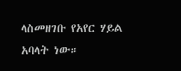ላስመዘገቡ የአየር ሃይል አባላት ነው።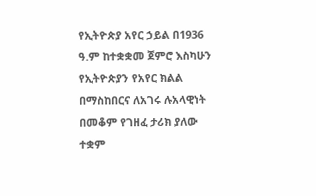የኢትዮጵያ አየር ኃይል በ1936 ዓ.ም ከተቋቋመ ጀምሮ እስካሁን የኢትዮጵያን የአየር ክልል በማስከበርና ለአገሩ ሉአላዊነት በመቆም የገዘፈ ታሪክ ያለው ተቋም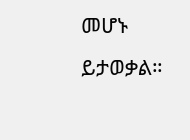መሆኑ ይታወቃል።